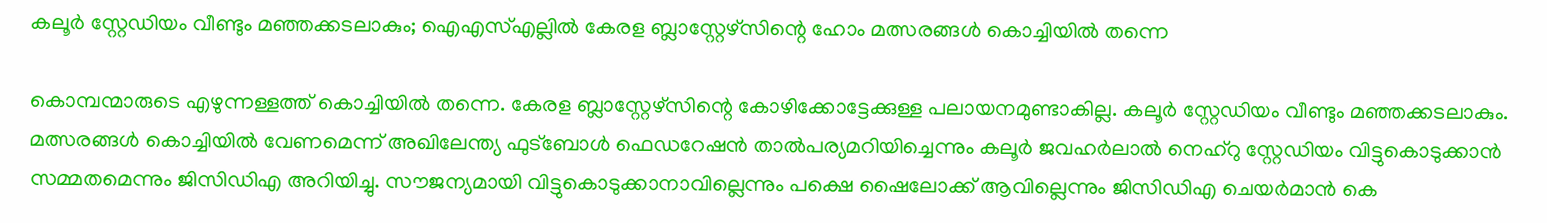കലൂര്‍ സ്റ്റേഡിയം വീണ്ടും മഞ്ഞക്കടലാകും; ഐഎസ്എല്ലിൽ കേരള ബ്ലാസ്റ്റേഴ്സിന്റെ ഹോം മത്സരങ്ങൾ കൊച്ചിയിൽ തന്നെ

കൊമ്പന്മാരുടെ എഴുന്നള്ളത്ത് കൊച്ചിയില്‍ തന്നെ. കേരള ബ്ലാസ്റ്റേഴ്‌സിന്റെ കോഴിക്കോട്ടേക്കുള്ള പലായനമുണ്ടാകില്ല. കലൂര്‍ സ്റ്റേഡിയം വീണ്ടും മഞ്ഞക്കടലാകും. മത്സരങ്ങള്‍ കൊച്ചിയില്‍ വേണമെന്ന് അഖിലേന്ത്യ ഫുട്‌ബോള്‍ ഫെഡറേഷന്‍ താല്‍പര്യമറിയിച്ചെന്നും കലൂര്‍ ജവഹര്‍ലാല്‍ നെഹ്‌റു സ്റ്റേഡിയം വിട്ടുകൊടുക്കാന്‍ സമ്മതമെന്നും ജിസിഡിഎ അറിയിച്ചു. സൗജന്യമായി വിട്ടുകൊടുക്കാനാവില്ലെന്നും പക്ഷെ ഷൈലോക്ക് ആവില്ലെന്നും ജിസിഡിഎ ചെയര്‍മാന്‍ കെ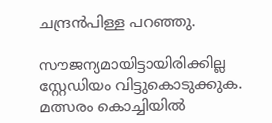ചന്ദ്രന്‍പിള്ള പറഞ്ഞു.

സൗജന്യമായിട്ടായിരിക്കില്ല സ്റ്റേഡിയം വിട്ടുകൊടുക്കുക. മത്സരം കൊച്ചിയില്‍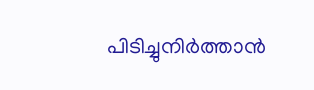പിടിച്ചുനിര്‍ത്താന്‍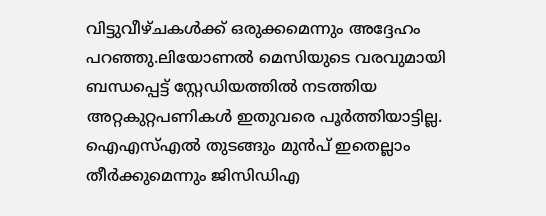വിട്ടുവീഴ്ചകള്‍ക്ക് ഒരുക്കമെന്നും അദ്ദേഹം പറഞ്ഞു.ലിയോണല്‍ മെസിയുടെ വരവുമായി ബന്ധപ്പെട്ട് സ്റ്റേഡിയത്തില്‍ നടത്തിയ അറ്റകുറ്റപണികള്‍ ഇതുവരെ പൂര്‍ത്തിയാട്ടില്ല. ഐഎസ്എല്‍ തുടങ്ങും മുന്‍പ് ഇതെല്ലാം തീര്‍ക്കുമെന്നും ജിസിഡിഎ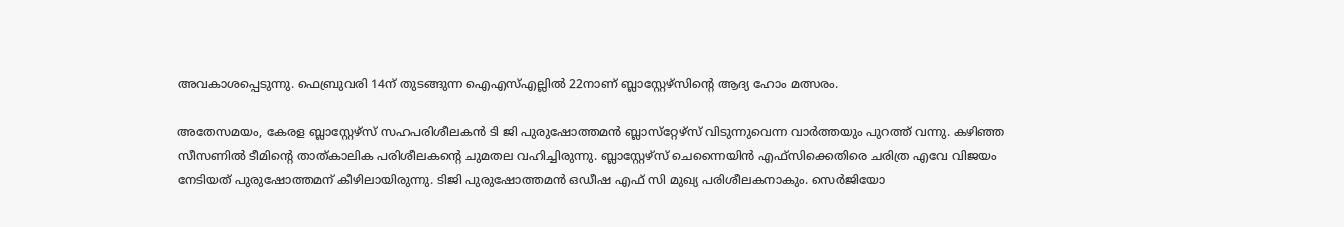അവകാശപ്പെടുന്നു. ഫെബ്രുവരി 14ന് തുടങ്ങുന്ന ഐഎസ്എല്ലില്‍ 22നാണ് ബ്ലാസ്റ്റേഴ്‌സിന്റെ ആദ്യ ഹോം മത്സരം.

അതേസമയം, കേരള ബ്ലാസ്റ്റേഴ്‌സ് സഹപരിശീലകന്‍ ടി ജി പുരുഷോത്തമന്‍ ബ്ലാസ്‌റ്റേഴ്‌സ് വിടുന്നുവെന്ന വാര്‍ത്തയും പുറത്ത് വന്നു. കഴിഞ്ഞ സീസണില്‍ ടീമിന്റെ താത്കാലിക പരിശീലകന്റെ ചുമതല വഹിച്ചിരുന്നു. ബ്ലാസ്റ്റേഴ്‌സ് ചെന്നൈയിന്‍ എഫ്സിക്കെതിരെ ചരിത്ര എവേ വിജയം നേടിയത് പുരുഷോത്തമന് കീഴിലായിരുന്നു. ടിജി പുരുഷോത്തമന്‍ ഒഡീഷ എഫ് സി മുഖ്യ പരിശീലകനാകും. സെര്‍ജിയോ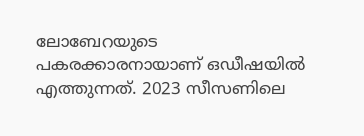ലോബേറയുടെ പകരക്കാരനായാണ് ഒഡീഷയില്‍ എത്തുന്നത്. 2023 സീസണിലെ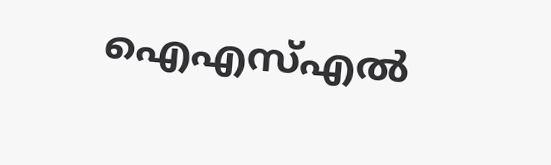ഐഎസ്എല്‍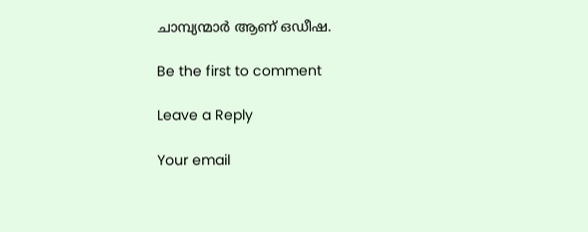ചാമ്പ്യന്മാര്‍ ആണ് ഒഡീഷ.

Be the first to comment

Leave a Reply

Your email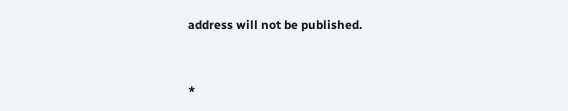address will not be published.


*